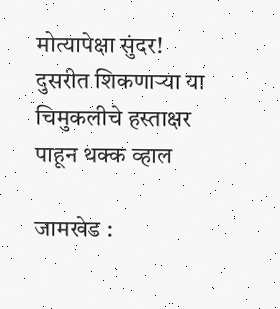मोत्यापेक्षा सुंदर! दुसरीत शिकणाऱ्या या चिमुकलीचे हस्ताक्षर पाहून थक्क व्हाल

जामखेड :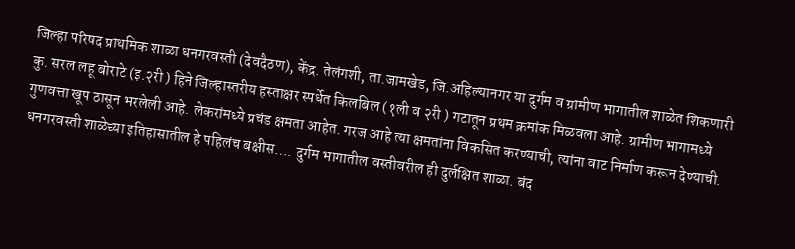जिल्हा परिषद प्राथमिक शाळा धनगरवस्ती (देवदैठण), केंद्र. तेलंगशी, ता.जामखेड, जि.अहिल्यानगर या दुर्गम व ग्रामीण भागातील शाळेत शिकणारी कु. सरल लहू बोराटे (इ.२री ) हिने जिल्हास्तरीय हस्ताक्षर स्पर्धेत किलबिल (१ली व २री ) गटातून प्रथम क्रमांक मिळवला आहे. ग्रामीण भागामध्ये गुणवत्ता खूप ठासून भरलेली आहे. लेकरांमध्ये प्रचंड क्षमता आहेत. गरज आहे त्या क्षमतांना विकसित करण्याची, त्यांना वाट निर्माण करून देण्याची.
धनगरवस्ती शाळेच्या इतिहासातील हे पहिलंच बक्षीस…. दुर्गम भागातील वस्तीवरील ही दुर्लक्षित शाळा. बंद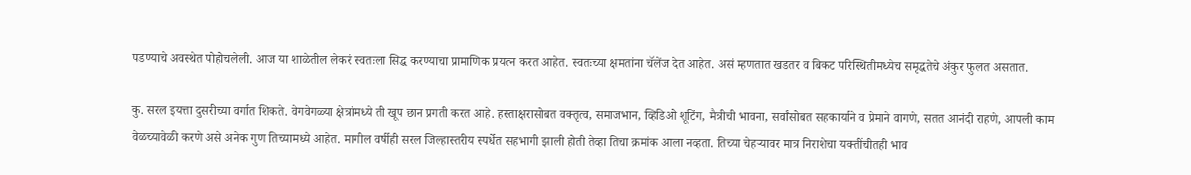पडण्याचे अवस्थेत पोहोचलेली. आज या शाळेतील लेकरं स्वतःला सिद्ध करण्याचा प्रामाणिक प्रयत्न करत आहेत. स्वतःच्या क्षमतांना चॅलेंज देत आहेत. असं म्हणतात खडतर व बिकट परिस्थितीमध्येच समृद्धतेचे अंकुर फुलत असतात.

कु. सरल इयत्ता दुसरीच्या वर्गात शिकते. वेगवेगळ्या क्षेत्रांमध्ये ती खूप छान प्रगती करत आहे. हस्ताक्षरासोबत वक्तृत्व, समाजभान, व्हिडिओ शूटिंग, मैत्रीची भावना, सर्वांसोबत सहकार्याने व प्रेमाने वागणे, सतत आनंदी राहणे, आपली काम वेळच्यावेळी करणे असे अनेक गुण तिच्यामध्ये आहेत. मागील वर्षीही सरल जिल्हास्तरीय स्पर्धेत सहभागी झाली होती तेव्हा तिचा क्रमांक आला नव्हता. तिच्या चेहऱ्यावर मात्र निराशेचा यक्तींचीतही भाव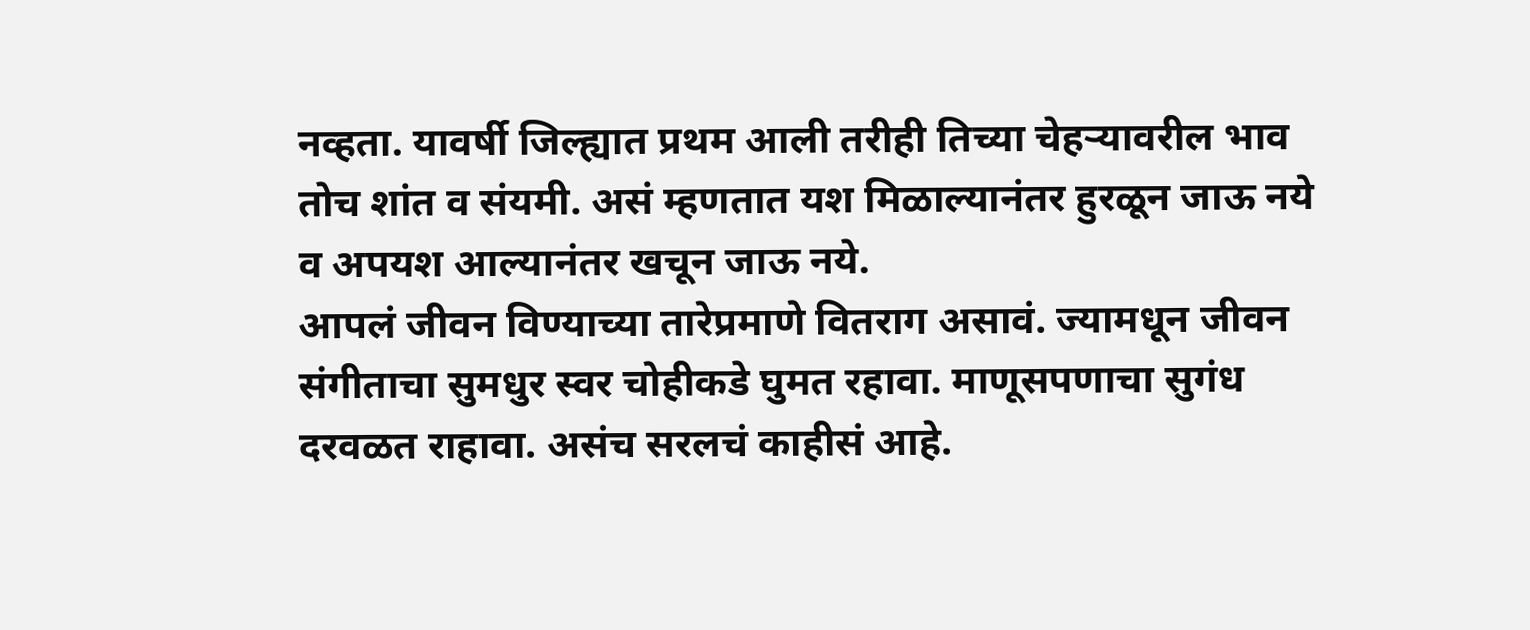नव्हता. यावर्षी जिल्ह्यात प्रथम आली तरीही तिच्या चेहऱ्यावरील भाव तोच शांत व संयमी. असं म्हणतात यश मिळाल्यानंतर हुरळून जाऊ नये व अपयश आल्यानंतर खचून जाऊ नये.
आपलं जीवन विण्याच्या तारेप्रमाणे वितराग असावं. ज्यामधून जीवन संगीताचा सुमधुर स्वर चोहीकडे घुमत रहावा. माणूसपणाचा सुगंध दरवळत राहावा. असंच सरलचं काहीसं आहे.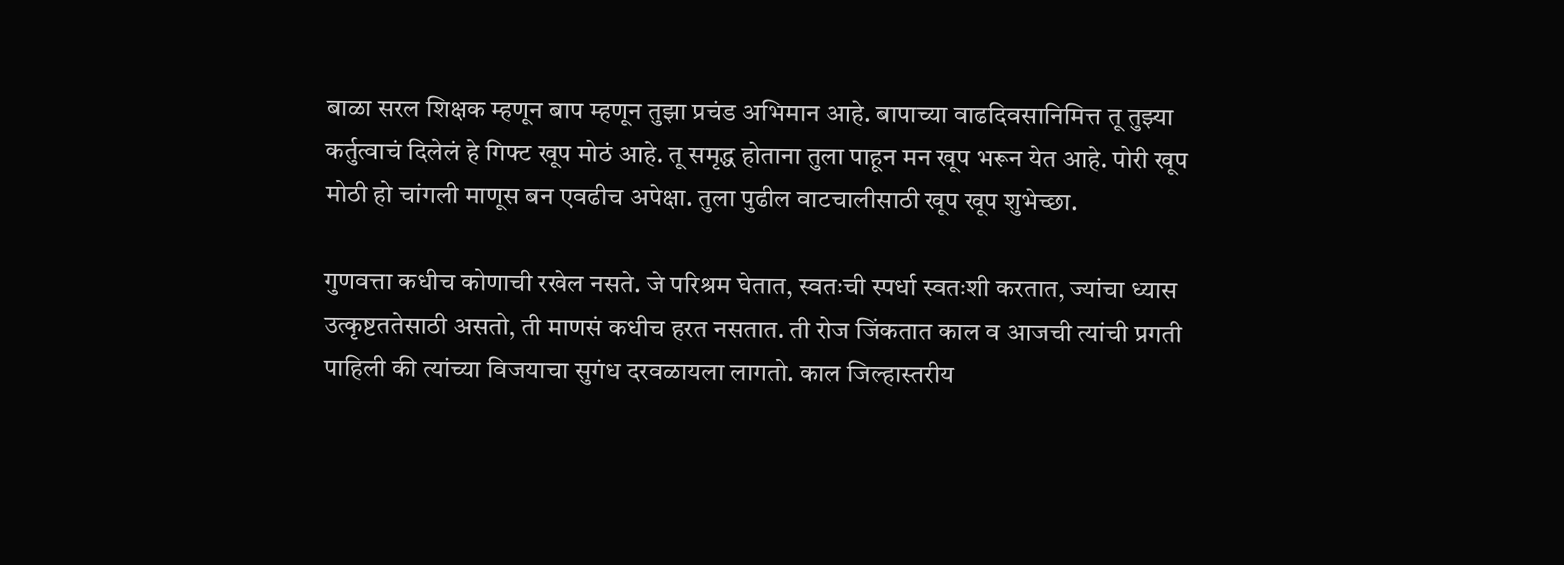बाळा सरल शिक्षक म्हणून बाप म्हणून तुझा प्रचंड अभिमान आहे. बापाच्या वाढदिवसानिमित्त तू तुझ्या कर्तुत्वाचं दिलेलं हे गिफ्ट खूप मोठं आहे. तू समृद्ध होताना तुला पाहून मन खूप भरून येत आहे. पोरी खूप मोठी हो चांगली माणूस बन एवढीच अपेक्षा. तुला पुढील वाटचालीसाठी खूप खूप शुभेच्छा.

गुणवत्ता कधीच कोणाची रखेल नसते. जे परिश्रम घेतात, स्वतःची स्पर्धा स्वतःशी करतात, ज्यांचा ध्यास उत्कृष्टततेसाठी असतो, ती माणसं कधीच हरत नसतात. ती रोज जिंकतात काल व आजची त्यांची प्रगती पाहिली की त्यांच्या विजयाचा सुगंध दरवळायला लागतो. काल जिल्हास्तरीय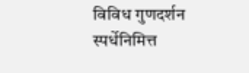विविध गुणदर्शन स्पर्धेनिमित्त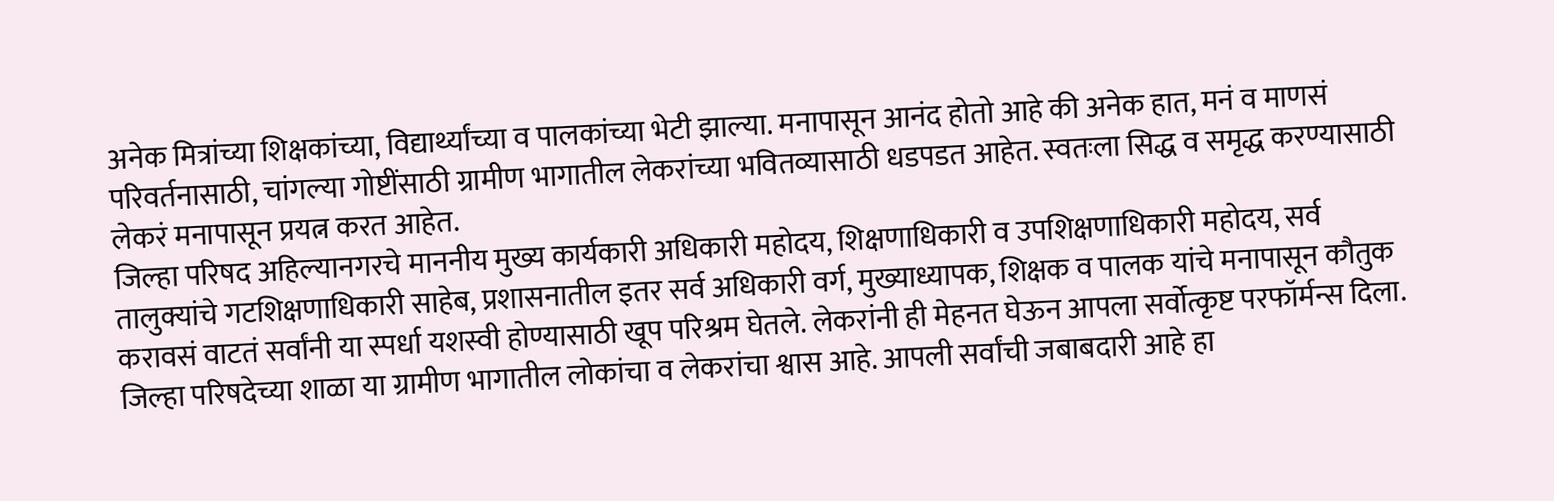अनेक मित्रांच्या शिक्षकांच्या, विद्यार्थ्यांच्या व पालकांच्या भेटी झाल्या. मनापासून आनंद होतो आहे की अनेक हात, मनं व माणसं परिवर्तनासाठी, चांगल्या गोष्टींसाठी ग्रामीण भागातील लेकरांच्या भवितव्यासाठी धडपडत आहेत. स्वतःला सिद्ध व समृद्ध करण्यासाठी लेकरं मनापासून प्रयत्न करत आहेत.
जिल्हा परिषद अहिल्यानगरचे माननीय मुख्य कार्यकारी अधिकारी महोदय, शिक्षणाधिकारी व उपशिक्षणाधिकारी महोदय, सर्व तालुक्यांचे गटशिक्षणाधिकारी साहेब, प्रशासनातील इतर सर्व अधिकारी वर्ग, मुख्याध्यापक, शिक्षक व पालक यांचे मनापासून कौतुक करावसं वाटतं सर्वांनी या स्पर्धा यशस्वी होण्यासाठी खूप परिश्रम घेतले. लेकरांनी ही मेहनत घेऊन आपला सर्वोत्कृष्ट परफॉर्मन्स दिला.
जिल्हा परिषदेच्या शाळा या ग्रामीण भागातील लोकांचा व लेकरांचा श्वास आहे. आपली सर्वांची जबाबदारी आहे हा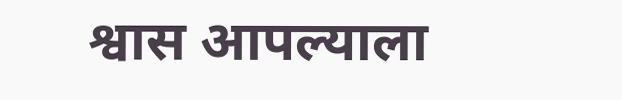श्वास आपल्याला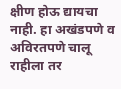क्षीण होऊ द्यायचा नाही. हा अखंडपणे व अविरतपणे चालू राहीला तर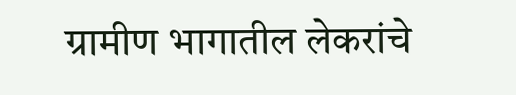ग्रामीण भागातील लेकरांचे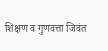शिक्षण व गुणवत्ता जिवंत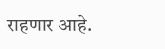राहणार आहे.